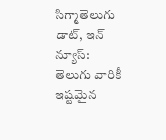సిగ్మాతెలుగు డాట్, ఇన్ న్యూస్: తెలుగు వారికీ ఇష్టమైన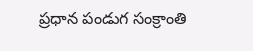ప్రధాన పండుగ సంక్రాంతి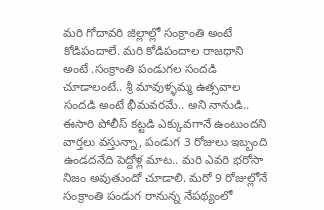మరి గోదావరి జిల్లాల్లో సంక్రాంతి అంటే కోడిపందాలే. మరి కోడిపందాల రాజధాని అంటే .సంక్రాంతి పండుగల సందడి చూడాలంటే.. శ్రీ మావుళ్ళమ్మ ఉత్సవాల సందడి అంటే భీమవరమే.. అని నానుడి.. ఈసారి పోలీస్ కట్టడి ఎక్కువగానే ఉంటుందని వార్తలు వస్తున్నా, పండుగ 3 రోజులు ఇబ్బంది ఉండదనేది పెద్దోళ్ల మాట.. మరి ఎవరి భరోసా నిజం అవుతుందో చూడాలి. మరో 9 రోజుల్లోనే సంక్రాంతి పండుగ రానున్న నేపథ్యంలో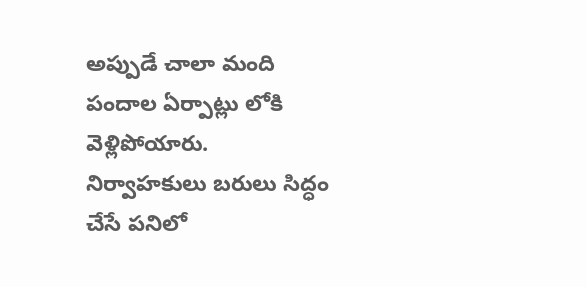అప్పుడే చాలా మంది పందాల ఏర్పాట్లు లోకి వెళ్లిపోయారు. నిర్వాహకులు బరులు సిద్ధం చేసే పనిలో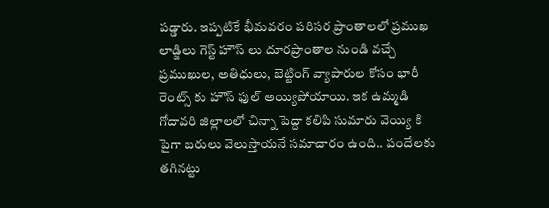పడ్డారు. ఇప్పటికే భీమవరం పరిసర ప్రాంతాలలో ప్రముఖ లాడ్జిలు గెస్ట్ హౌస్ లు దూరప్రాంతాల నుండి వచ్చే ప్రముఖుల, అతిధులు, బెట్టింగ్ వ్యాపారుల కోసం భారీ రెంట్స్ కు హౌస్ ఫుల్ అయ్యిపోయాయి. ఇక ఉమ్మడి గోదావరి జిల్లాలలో చిన్నా పెద్దా కలిపి సుమారు వెయ్యి కి పైగా బరులు వెలుస్తాయనే సమాచారం ఉంది.. పందేలకు తగినట్టు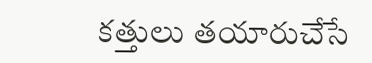కత్తులు తయారుచేసే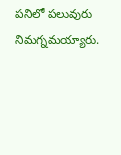పనిలో పలువురు నిమగ్నమయ్యారు.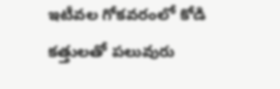ఇటీవల గోకవరంలో కోడి కత్తులతో పలువురు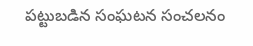పట్టుబడిన సంఘటన సంచలనం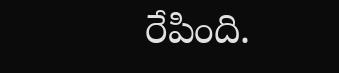రేపింది.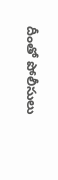దీంతో పోలీసులు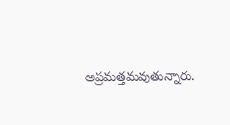అప్రమత్తమవుతున్నారు.